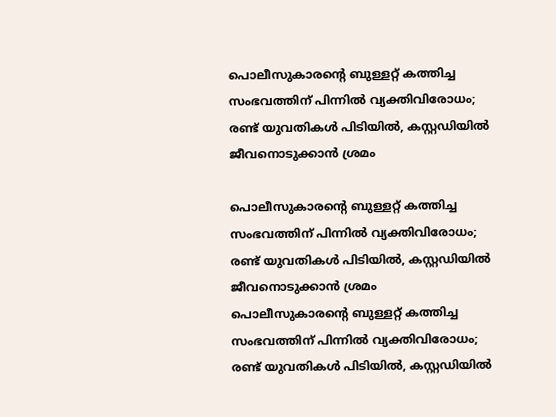പൊലീസുകാരന്റെ ബുള്ളറ്റ് കത്തിച്ച സംഭവത്തിന് പിന്നിൽ വ്യക്തിവിരോധം; രണ്ട് യുവതികൾ പിടിയിൽ, കസ്റ്റഡിയിൽ ജീവനൊടുക്കാൻ ശ്രമം

പൊലീസുകാരന്റെ ബുള്ളറ്റ് കത്തിച്ച സംഭവത്തിന് പിന്നിൽ വ്യക്തിവിരോധം; രണ്ട് യുവതികൾ പിടിയിൽ, കസ്റ്റഡിയിൽ ജീവനൊടുക്കാൻ ശ്രമം
പൊലീസുകാരന്റെ ബുള്ളറ്റ് കത്തിച്ച സംഭവത്തിന് പിന്നിൽ വ്യക്തിവിരോധം; രണ്ട് യുവതികൾ പിടിയിൽ, കസ്റ്റഡിയിൽ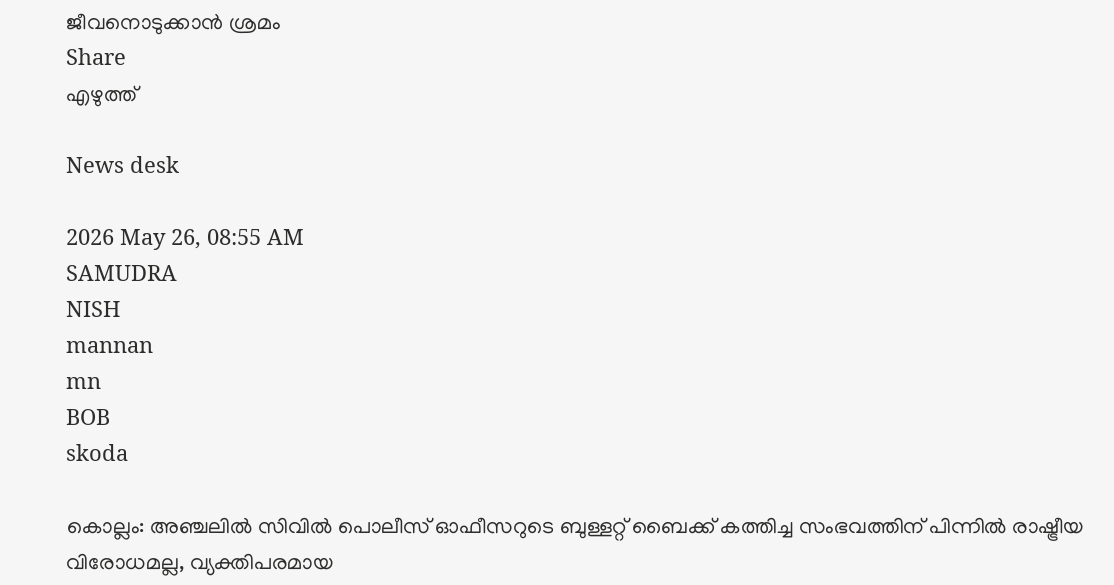ജീവനൊടുക്കാൻ ശ്രമം
Share
എഴുത്ത്

News desk

2026 May 26, 08:55 AM
SAMUDRA
NISH
mannan
mn
BOB
skoda

കൊല്ലം: അഞ്ചലിൽ സിവിൽ പൊലീസ് ഓഫീസറുടെ ബുള്ളറ്റ് ബൈക്ക് കത്തിച്ച സംഭവത്തിന് പിന്നിൽ രാഷ്ട്രീയ വിരോധമല്ല, വ്യക്തിപരമായ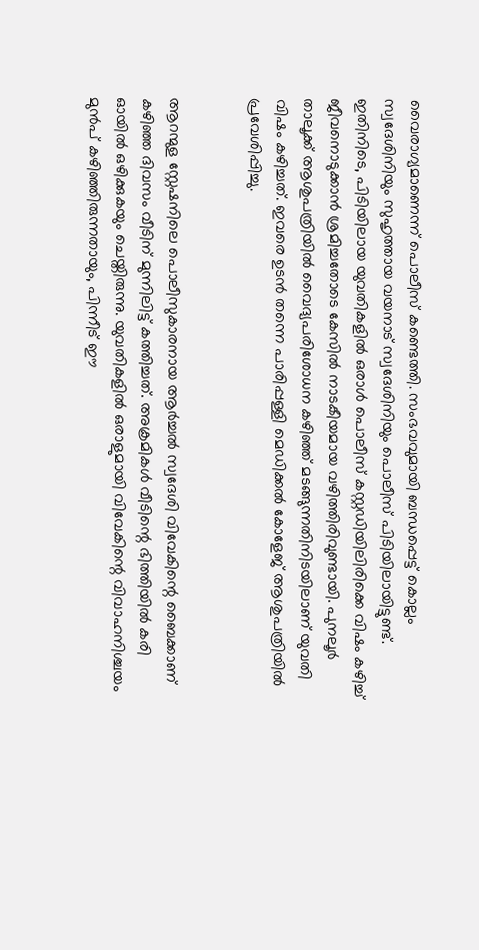വൈരാഗ്യമാണെന്ന് പൊലീസ് കണ്ടെത്തി. സംഭവവുമായി ബന്ധപ്പെട്ട് കൊല്ലം സ്വദേശിനിയും സുഹൃത്തായ വയനാട് സ്വദേശിനിയും പൊലീസ് പിടിയിലായിട്ടുണ്ട്. ഇതിനിടെ, പിടിയിലായ യുവതികളിൽ ഒരാൾ പൊലീസ് കസ്റ്റഡിയിലിരിക്കെ വിഷം കഴിച്ച് ജീവനൊടുക്കാൻ ശ്രമിച്ചതോടെ കേസിൽ നാടകീയമായ വഴിത്തിരിവുണ്ടായി. പുനലൂർ താലൂക്ക് ആശുപത്രിയിൽ വൈദ്യപരിശോധന കഴിഞ്ഞ് മടങ്ങുന്നതിനിടയിലാണ് യുവതി വിഷം കഴിച്ചത്. ഇവരെ ഉടൻ തന്നെ പാരിപ്പള്ളി മെഡിക്കൽ കോളേജ് ആശുപത്രിയിൽ പ്രവേശിപ്പിച്ചു.


ആറന്മുള സ്റ്റേഷനിലെ പൊലീസുകാരനായ ആർച്ചൽ സ്വദേശി വിവേകിന്റെ ബൈക്കാണ് കഴിഞ്ഞ ദിവസം വീടിന് മുന്നിലിട്ട് കത്തിച്ചത്. അക്രമികൾ വീടിന്റെ ഭിത്തിയിൽ കരി ഓയിൽ ഒഴിക്കുകയും ചെയ്തിരുന്നു. യുവതികളിൽ ഒരാളുമായി വിവേകിന്റെ വിവാഹനിശ്ചയം മുൻപ് കഴിഞ്ഞിരുന്നതായും, പിന്നീട് ഈ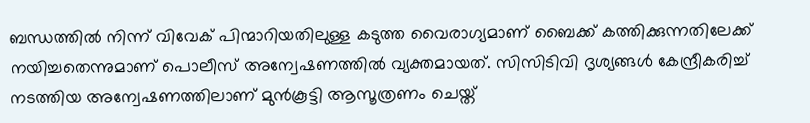ബന്ധത്തിൽ നിന്ന് വിവേക് പിന്മാറിയതിലുള്ള കടുത്ത വൈരാഗ്യമാണ് ബൈക്ക് കത്തിക്കുന്നതിലേക്ക് നയിച്ചതെന്നുമാണ് പൊലീസ് അന്വേഷണത്തിൽ വ്യക്തമായത്. സിസിടിവി ദൃശ്യങ്ങൾ കേന്ദ്രീകരിച്ച് നടത്തിയ അന്വേഷണത്തിലാണ് മുൻകൂട്ടി ആസൂത്രണം ചെയ്ത്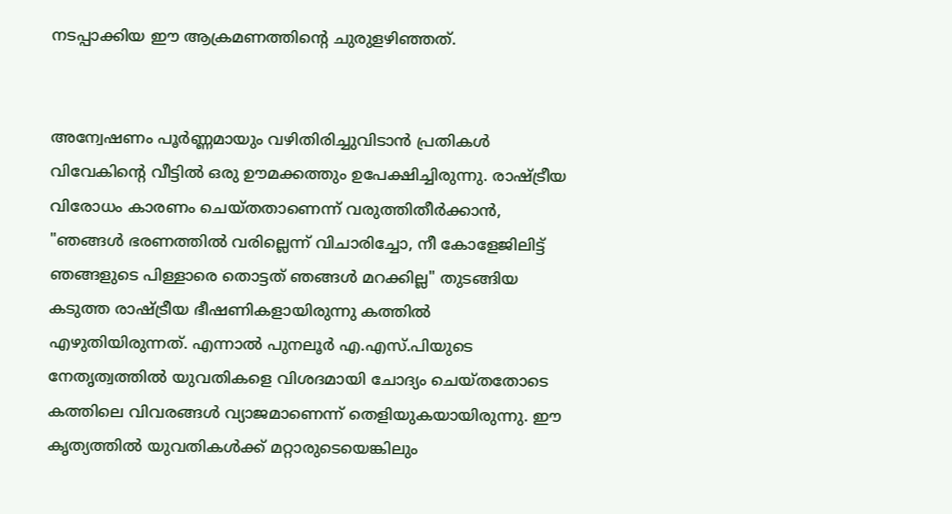നടപ്പാക്കിയ ഈ ആക്രമണത്തിന്റെ ചുരുളഴിഞ്ഞത്.


അന്വേഷണം പൂർണ്ണമായും വഴിതിരിച്ചുവിടാൻ പ്രതികൾ വിവേകിന്റെ വീട്ടിൽ ഒരു ഊമക്കത്തും ഉപേക്ഷിച്ചിരുന്നു. രാഷ്ട്രീയ വിരോധം കാരണം ചെയ്തതാണെന്ന് വരുത്തിതീർക്കാൻ, "ഞങ്ങൾ ഭരണത്തിൽ വരില്ലെന്ന് വിചാരിച്ചോ, നീ കോളേജിലിട്ട് ഞങ്ങളുടെ പിള്ളാരെ തൊട്ടത് ഞങ്ങൾ മറക്കില്ല" തുടങ്ങിയ കടുത്ത രാഷ്ട്രീയ ഭീഷണികളായിരുന്നു കത്തിൽ എഴുതിയിരുന്നത്. എന്നാൽ പുനലൂർ എ.എസ്.പിയുടെ നേതൃത്വത്തിൽ യുവതികളെ വിശദമായി ചോദ്യം ചെയ്തതോടെ കത്തിലെ വിവരങ്ങൾ വ്യാജമാണെന്ന് തെളിയുകയായിരുന്നു. ഈ കൃത്യത്തിൽ യുവതികൾക്ക് മറ്റാരുടെയെങ്കിലും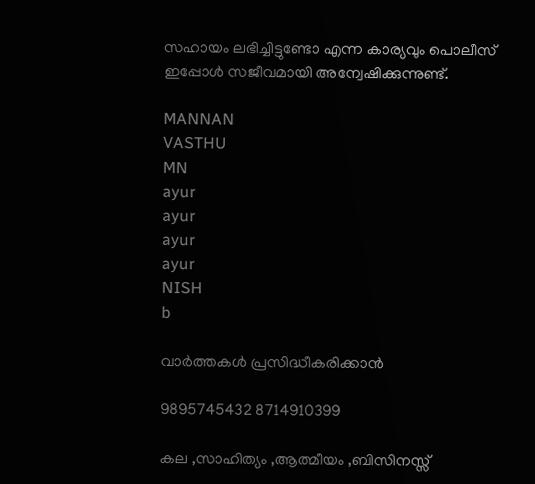സഹായം ലഭിച്ചിട്ടുണ്ടോ എന്ന കാര്യവും പൊലീസ് ഇപ്പോൾ സജീവമായി അന്വേഷിക്കുന്നുണ്ട്.

MANNAN
VASTHU
MN
ayur
ayur
ayur
ayur
NISH
b

വാർത്തകൾ പ്രസിദ്ധീകരിക്കാൻ

9895745432 8714910399

കല ,സാഹിത്യം ,ആത്മീയം ,ബിസിനസ്സ്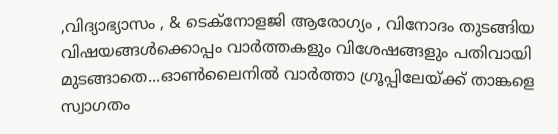,വിദ്യാഭ്യാസം , & ടെക്‌നോളജി ആരോഗ്യം , വിനോദം തുടങ്ങിയ വിഷയങ്ങൾക്കൊപ്പം വാർത്തകളും വിശേഷങ്ങളും പതിവായി മുടങ്ങാതെ...ഓൺലൈനിൽ വാർത്താ ഗ്രൂപ്പിലേയ്ക്ക് താങ്കളെ സ്വാഗതം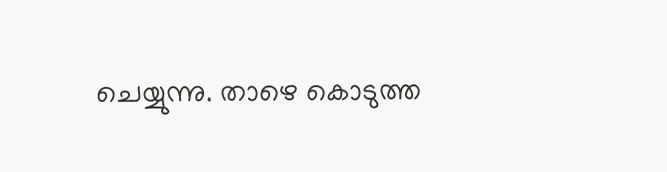ചെയ്യുന്നു. താഴെ കൊടുത്ത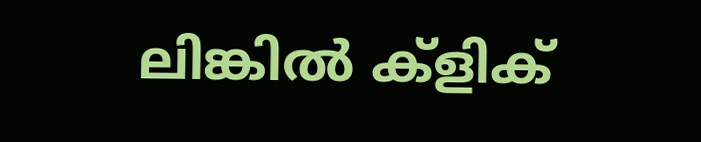ലിങ്കിൽ ക്ളിക്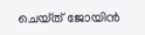ചെയ്‌ത്‌ ജോയിൻ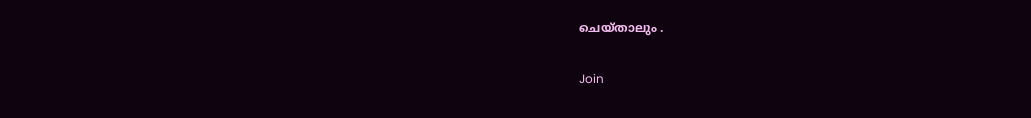ചെയ്‌താലും .

Join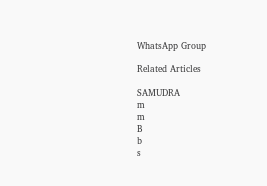WhatsApp Group

Related Articles

SAMUDRA
m
m
B
b
s